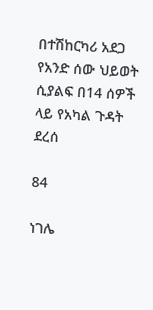በተሽከርካሪ አደጋ የአንድ ሰው ህይወት ሲያልፍ በ14 ሰዎች ላይ የአካል ጉዳት ደረሰ

84

ነገሌ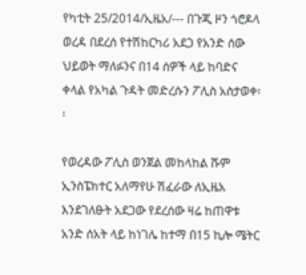የካቲት 25/2014/ኢዜአ/--- በጉጂ ዞን ጎሮዶላ ወረዳ በደረሰ የተሽከርካሪ አደጋ የአንድ ሰው ህይወት ማለፉንና በ14 ሰዎች ላይ ከባድና ቀላል የአካል ጉዳት መድረሱን ፖሊስ አስታወቀ፡፡

የወረዳው ፖሊስ ወንጀል መከላከል ሹም ኢንስፔክተር አለማየሁ ሽፈራው ለኢዜአ እንደገለፁት አደጋው የደረሰው ዛሬ ከጠዋቱ አንድ ሰአት ላይ ከነገሌ ከተማ በ15 ኪሎ ሜትር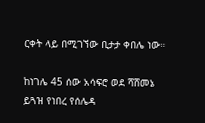ርቀት ላይ በሚገኘው ቢታታ ቀበሌ ነው።

ከነገሌ 45 ሰው አሳፍሮ ወደ ሻሸመኔ ይጓዝ የነበረ የሰሌዳ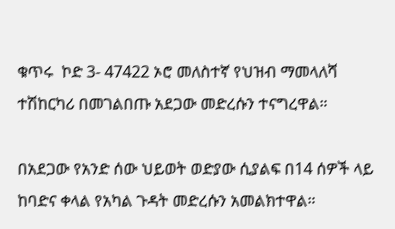ቁጥሩ  ኮድ 3- 47422 ኦሮ መለስተኛ የህዝብ ማመላለሻ ተሽከርካሪ በመገልበጡ አደጋው መድረሱን ተናግረዋል።

በአደጋው የአንድ ሰው ህይወት ወድያው ሲያልፍ በ14 ሰዎች ላይ  ከባድና ቀላል የአካል ጉዳት መድረሱን አመልክተዋል።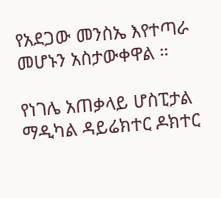የአደጋው መንስኤ እየተጣራ መሆኑን አስታውቀዋል ።

የነገሌ አጠቃላይ ሆስፒታል ማዲካል ዳይሬክተር ዶክተር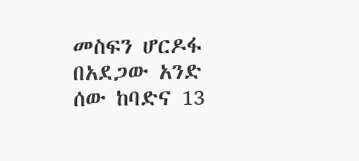መስፍን ሆርዶፋ በአደጋው አንድ ሰው ከባድና 13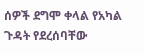ሰዎች ደግሞ ቀላል የአካል ጉዳት የደረሰባቸው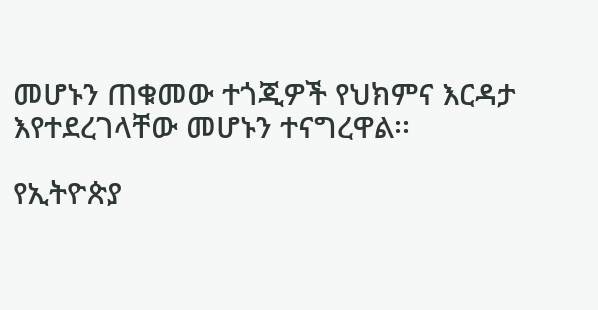መሆኑን ጠቁመው ተጎጂዎች የህክምና እርዳታ እየተደረገላቸው መሆኑን ተናግረዋል፡፡

የኢትዮጵያ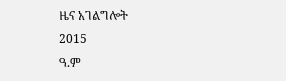ዜና አገልግሎት
2015
ዓ.ም